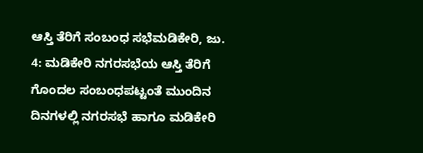ಆಸ್ತಿ ತೆರಿಗೆ ಸಂಬಂಧ ಸಭೆಮಡಿಕೇರಿ, ಜು. 4: ಮಡಿಕೇರಿ ನಗರಸಭೆಯ ಆಸ್ತಿ ತೆರಿಗೆ ಗೊಂದಲ ಸಂಬಂಧಪಟ್ಟಂತೆ ಮುಂದಿನ ದಿನಗಳಲ್ಲಿ ನಗರಸಭೆ ಹಾಗೂ ಮಡಿಕೇರಿ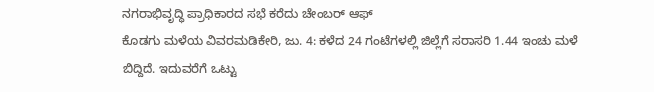ನಗರಾಭಿವೃದ್ಧಿ ಪ್ರಾಧಿಕಾರದ ಸಭೆ ಕರೆದು ಚೇಂಬರ್ ಆಫ್
ಕೊಡಗು ಮಳೆಯ ವಿವರಮಡಿಕೇರಿ, ಜು. 4: ಕಳೆದ 24 ಗಂಟೆಗಳಲ್ಲಿ ಜಿಲ್ಲೆಗೆ ಸರಾಸರಿ 1.44 ಇಂಚು ಮಳೆ ಬಿದ್ದಿದೆ. ಇದುವರೆಗೆ ಒಟ್ಟು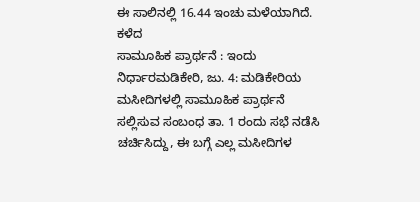ಈ ಸಾಲಿನಲ್ಲಿ 16.44 ಇಂಚು ಮಳೆಯಾಗಿದೆ. ಕಳೆದ
ಸಾಮೂಹಿಕ ಪ್ರಾರ್ಥನೆ : ಇಂದು ನಿರ್ಧಾರಮಡಿಕೇರಿ, ಜು. 4: ಮಡಿಕೇರಿಯ ಮಸೀದಿಗಳಲ್ಲಿ ಸಾಮೂಹಿಕ ಪ್ರಾರ್ಥನೆ ಸಲ್ಲಿಸುವ ಸಂಬಂಧ ತಾ. 1 ರಂದು ಸಭೆ ನಡೆಸಿ ಚರ್ಚಿಸಿದ್ದು, ಈ ಬಗ್ಗೆ ಎಲ್ಲ ಮಸೀದಿಗಳ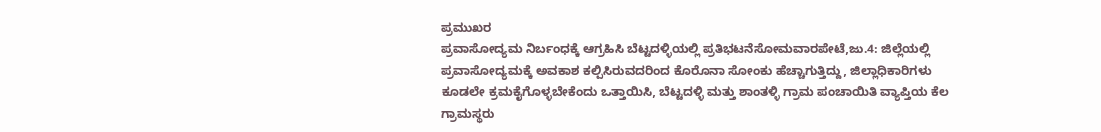ಪ್ರಮುಖರ
ಪ್ರವಾಸೋದ್ಯಮ ನಿರ್ಬಂಧಕ್ಕೆ ಆಗ್ರಹಿಸಿ ಬೆಟ್ಟದಳ್ಳಿಯಲ್ಲಿ ಪ್ರತಿಭಟನೆಸೋಮವಾರಪೇಟೆ,ಜು.4: ಜಿಲ್ಲೆಯಲ್ಲಿ ಪ್ರವಾಸೋದ್ಯಮಕ್ಕೆ ಅವಕಾಶ ಕಲ್ಪಿಸಿರುವದರಿಂದ ಕೊರೊನಾ ಸೋಂಕು ಹೆಚ್ಚಾಗುತ್ತಿದ್ದು, ಜಿಲ್ಲಾಧಿಕಾರಿಗಳು ಕೂಡಲೇ ಕ್ರಮಕೈಗೊಳ್ಳಬೇಕೆಂದು ಒತ್ತಾಯಿಸಿ, ಬೆಟ್ಟದಳ್ಳಿ ಮತ್ತು ಶಾಂತಳ್ಳಿ ಗ್ರಾಮ ಪಂಚಾಯಿತಿ ವ್ಯಾಪ್ತಿಯ ಕೆಲ ಗ್ರಾಮಸ್ಥರು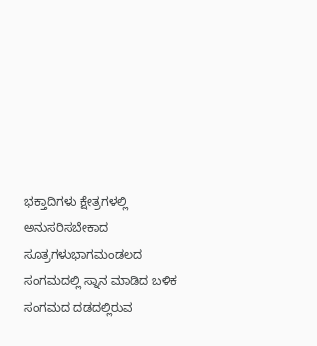ಭಕ್ತಾದಿಗಳು ಕ್ಷೇತ್ರಗಳಲ್ಲಿ ಅನುಸರಿಸಬೇಕಾದ ಸೂತ್ರಗಳುಭಾಗಮಂಡಲದ ಸಂಗಮದಲ್ಲಿ ಸ್ನಾನ ಮಾಡಿದ ಬಳಿಕ ಸಂಗಮದ ದಡದಲ್ಲಿರುವ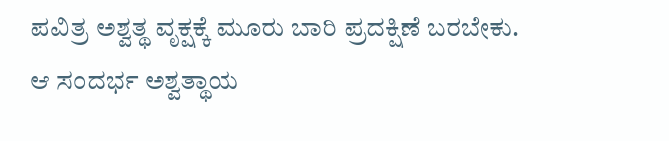ಪವಿತ್ರ ಅಶ್ವತ್ಥ ವೃಕ್ಷಕ್ಕೆ ಮೂರು ಬಾರಿ ಪ್ರದಕ್ಷಿಣೆ ಬರಬೇಕು. ಆ ಸಂದರ್ಭ ಅಶ್ವತ್ಥಾಯ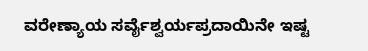ವರೇಣ್ಯಾಯ ಸರ್ವೈಶ್ವರ್ಯಪ್ರದಾಯಿನೇ ಇಷ್ಟ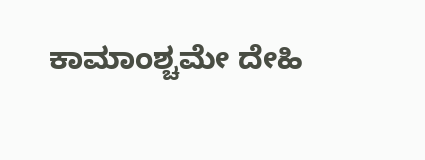ಕಾಮಾಂಶ್ಚಮೇ ದೇಹಿ